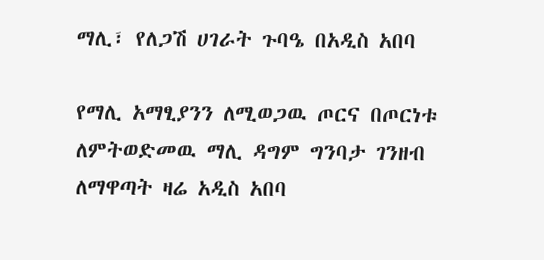ማሊ፣ የለጋሽ ሀገራት ጉባዔ በአዲስ አበባ

የማሊ አማፂያንን ለሚወጋዉ ጦርና በጦርነቱ ለምትወድመዉ ማሊ ዳግም ግንባታ ገንዘብ ለማዋጣት ዛሬ አዲስ አበባ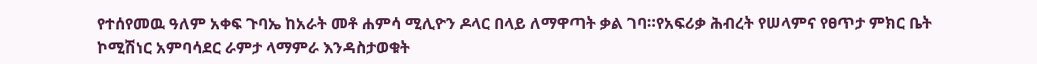የተሰየመዉ ዓለም አቀፍ ጉባኤ ከአራት መቶ ሐምሳ ሚሊዮን ዶላር በላይ ለማዋጣት ቃል ገባ።የአፍሪቃ ሕብረት የሠላምና የፀጥታ ምክር ቤት ኮሚሽነር አምባሳደር ራምታ ላማምራ እንዳስታወቁት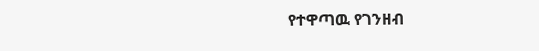የተዋጣዉ የገንዘብ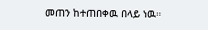መጠን ከተጠበቀዉ በላይ ነዉ።